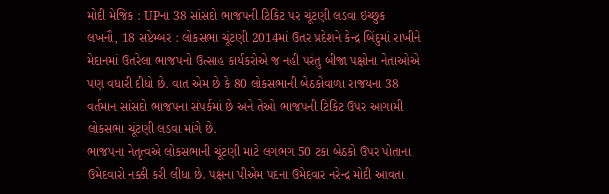મોદી મેજિક : UPના 38 સાંસદો ભાજપની ટિકિટ પર ચૂંટણી લડવા ઇચ્છુક
લખનૌ, 18 સપ્ટેમ્બર : લોકસભા ચૂંટણી 2014માં ઉતર પ્રદેશને કેન્દ્ર બિંદુમાં રાખીને મેદાનમાં ઉતરેલા ભાજપનો ઉત્સાહ કાર્યકરોએ જ નહી પરંતુ બીજા પક્ષોના નેતાઓએ પણ વધારી દીધો છે. વાત એમ છે કે 80 લોકસભાની બેઠકોવાળા રાજયના 38 વર્તમાન સાંસદો ભાજપના સંપર્કમાં છે અને તેઓ ભાજપની ટિકિટ ઉપર આગામી લોકસભા ચૂંટણી લડવા માંગે છે.
ભાજપના નેતૃત્વએ લોકસભાની ચૂંટણી માટે લગભગ 50 ટકા બેઠકો ઉપર પોતાના ઉમેદવારો નક્કી કરી લીધા છે. પક્ષના પીએમ પદના ઉમેદવાર નરેન્દ્ર મોદી આવતા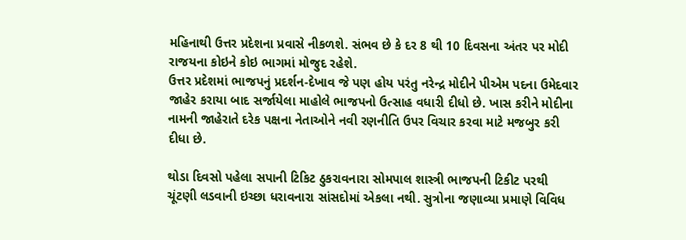મહિનાથી ઉત્તર પ્રદેશના પ્રવાસે નીકળશે. સંભવ છે કે દર 8 થી 10 દિવસના અંતર પર મોદી રાજયના કોઇને કોઇ ભાગમાં મોજુદ રહેશે.
ઉત્તર પ્રદેશમાં ભાજપનું પ્રદર્શન-દેખાવ જે પણ હોય પરંતુ નરેન્દ્ર મોદીને પીએમ પદના ઉમેદવાર જાહેર કરાયા બાદ સર્જાયેલા માહોલે ભાજપનો ઉત્સાહ વધારી દીધો છે. ખાસ કરીને મોદીના નામની જાહેરાતે દરેક પક્ષના નેતાઓને નવી રણનીતિ ઉપર વિચાર કરવા માટે મજબુર કરી દીધા છે.

થોડા દિવસો પહેલા સપાની ટિકિટ ઠુકરાવનારા સોમપાલ શાસ્ત્રી ભાજપની ટિકીટ પરથી ચૂંટણી લડવાની ઇચ્છા ધરાવનારા સાંસદોમાં એકલા નથી. સુત્રોના જણાવ્યા પ્રમાણે વિવિધ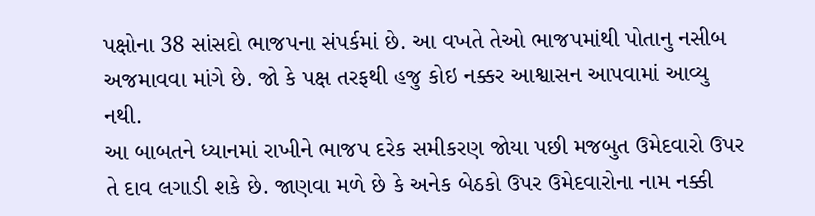પક્ષોના 38 સાંસદો ભાજપના સંપર્કમાં છે. આ વખતે તેઓ ભાજપમાંથી પોતાનુ નસીબ અજમાવવા માંગે છે. જો કે પક્ષ તરફથી હજુ કોઇ નક્કર આશ્વાસન આપવામાં આવ્યુ નથી.
આ બાબતને ધ્યાનમાં રાખીને ભાજપ દરેક સમીકરણ જોયા પછી મજબુત ઉમેદવારો ઉપર તે દાવ લગાડી શકે છે. જાણવા મળે છે કે અનેક બેઠકો ઉપર ઉમેદવારોના નામ નક્કી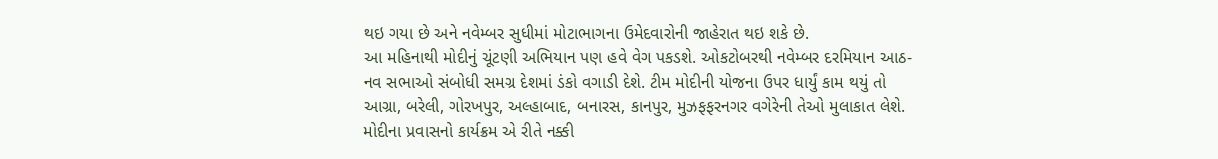થઇ ગયા છે અને નવેમ્બર સુધીમાં મોટાભાગના ઉમેદવારોની જાહેરાત થઇ શકે છે.
આ મહિનાથી મોદીનું ચૂંટણી અભિયાન પણ હવે વેગ પકડશે. ઓકટોબરથી નવેમ્બર દરમિયાન આઠ-નવ સભાઓ સંબોધી સમગ્ર દેશમાં ડંકો વગાડી દેશે. ટીમ મોદીની યોજના ઉપર ધાર્યું કામ થયું તો આગ્રા, બરેલી, ગોરખપુર, અલ્હાબાદ, બનારસ, કાનપુર, મુઝફફરનગર વગેરેની તેઓ મુલાકાત લેશે. મોદીના પ્રવાસનો કાર્યક્રમ એ રીતે નક્કી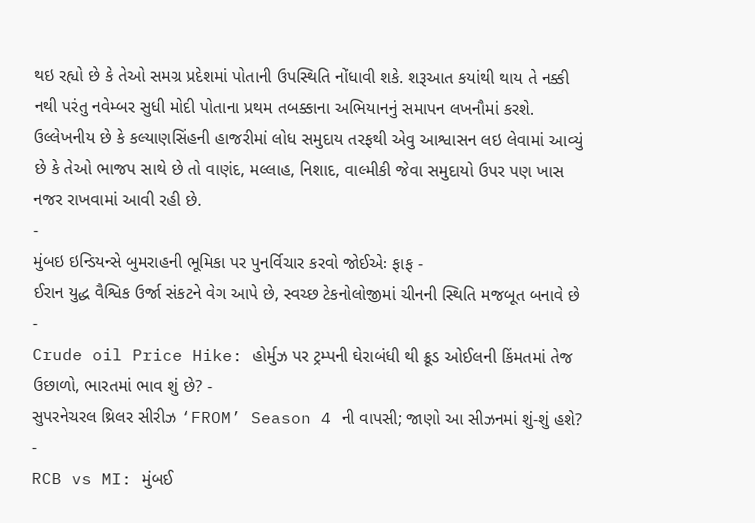થઇ રહ્યો છે કે તેઓ સમગ્ર પ્રદેશમાં પોતાની ઉપસ્થિતિ નોંધાવી શકે. શરૂઆત કયાંથી થાય તે નક્કી નથી પરંતુ નવેમ્બર સુધી મોદી પોતાના પ્રથમ તબક્કાના અભિયાનનું સમાપન લખનૌમાં કરશે.
ઉલ્લેખનીય છે કે કલ્યાણસિંહની હાજરીમાં લોધ સમુદાય તરફથી એવુ આશ્વાસન લઇ લેવામાં આવ્યું છે કે તેઓ ભાજપ સાથે છે તો વાણંદ, મલ્લાહ, નિશાદ, વાલ્મીકી જેવા સમુદાયો ઉપર પણ ખાસ નજર રાખવામાં આવી રહી છે.
-
મુંબઇ ઇન્ડિયન્સે બુમરાહની ભૂમિકા પર પુનર્વિચાર કરવો જોઈએઃ ફાફ -
ઈરાન યુદ્ધ વૈશ્વિક ઉર્જા સંકટને વેગ આપે છે, સ્વચ્છ ટેકનોલોજીમાં ચીનની સ્થિતિ મજબૂત બનાવે છે -
Crude oil Price Hike: હોર્મુઝ પર ટ્રમ્પની ઘેરાબંધી થી ક્રૂડ ઓઈલની કિંમતમાં તેજ ઉછાળો, ભારતમાં ભાવ શું છે? -
સુપરનેચરલ થ્રિલર સીરીઝ ‘FROM’ Season 4 ની વાપસી; જાણો આ સીઝનમાં શું-શું હશે? -
RCB vs MI: મુંબઈ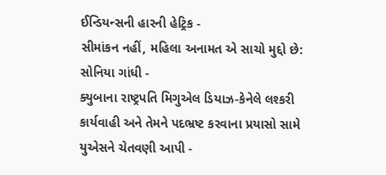ઈન્ડિયન્સની હારની હેટ્રિક -
સીમાંકન નહીં, મહિલા અનામત એ સાચો મુદ્દો છે: સોનિયા ગાંધી -
ક્યુબાના રાષ્ટ્રપતિ મિગુએલ ડિયાઝ-કેનેલે લશ્કરી કાર્યવાહી અને તેમને પદભ્રષ્ટ કરવાના પ્રયાસો સામે યુએસને ચેતવણી આપી -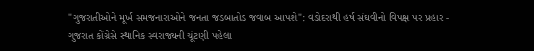"ગુજરાતીઓને મૂર્ખ સમજનારાઓને જનતા જડબાતોડ જવાબ આપશે": વડોદરાથી હર્ષ સંઘવીનો વિપક્ષ પર પ્રહાર -
ગુજરાત કોંગ્રેસે સ્થાનિક સ્વરાજ્યની ચૂંટણી પહેલા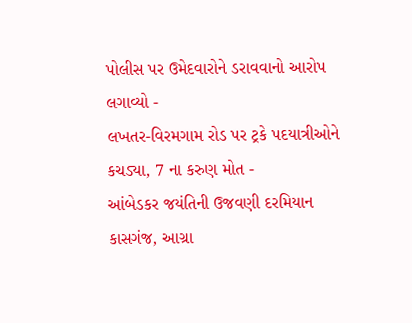પોલીસ પર ઉમેદવારોને ડરાવવાનો આરોપ લગાવ્યો -
લખતર-વિરમગામ રોડ પર ટ્રકે પદયાત્રીઓને કચડ્યા, 7 ના કરુણ મોત -
આંબેડકર જયંતિની ઉજવણી દરમિયાન કાસગંજ, આગ્રા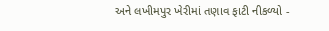અને લખીમપુર ખેરીમાં તણાવ ફાટી નીકળ્યો -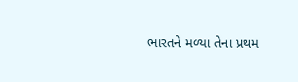ભારતને મળ્યા તેના પ્રથમ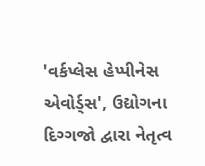'વર્કપ્લેસ હેપ્પીનેસ એવોર્ડ્સ', ઉદ્યોગના દિગ્ગજો દ્વારા નેતૃત્વ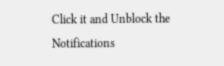Click it and Unblock the Notifications